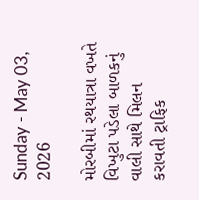Sunday - May 03, 2026

મોરબીમાં રથયાત્રા વખતે વિખુટા પડેલા બાળકનું વાલી સાથે મિલન કરાવતી ટ્રાફિક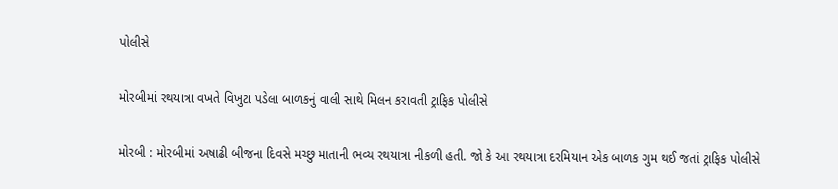પોલીસે

મોરબીમાં રથયાત્રા વખતે વિખુટા પડેલા બાળકનું વાલી સાથે મિલન કરાવતી ટ્રાફિક પોલીસે

મોરબી : મોરબીમાં અષાઢી બીજના દિવસે મચ્છુ માતાની ભવ્ય રથયાત્રા નીકળી હતી. જો કે આ રથયાત્રા દરમિયાન એક બાળક ગુમ થઈ જતાં ટ્રાફિક પોલીસે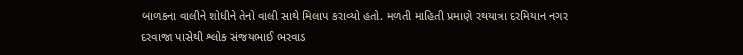બાળકના વાલીને શોધીને તેનો વાલી સાથે મિલાપ કરાવ્યો હતો. મળતી માહિતી પ્રમાણે રથયાત્રા દરમિયાન નગર દરવાજા પાસેથી શ્લોક સંજયભાઈ ભરવાડ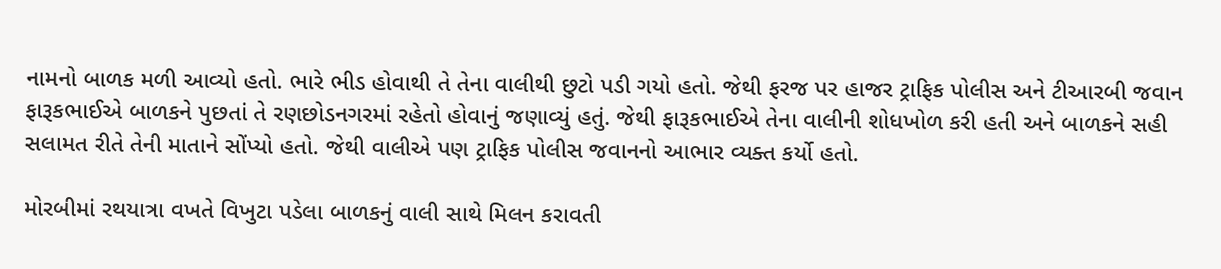નામનો બાળક મળી આવ્યો હતો. ભારે ભીડ હોવાથી તે તેના વાલીથી છુટો પડી ગયો હતો. જેથી ફરજ પર હાજર ટ્રાફિક પોલીસ અને ટીઆરબી જવાન ફારૂકભાઈએ બાળકને પુછતાં તે રણછોડનગરમાં રહેતો હોવાનું જણાવ્યું હતું. જેથી ફારૂકભાઈએ તેના વાલીની શોધખોળ કરી હતી અને બાળકને સહી સલામત રીતે તેની માતાને સોંપ્યો હતો. જેથી વાલીએ પણ ટ્રાફિક પોલીસ જવાનનો આભાર વ્યક્ત કર્યો હતો.

મોરબીમાં રથયાત્રા વખતે વિખુટા પડેલા બાળકનું વાલી સાથે મિલન કરાવતી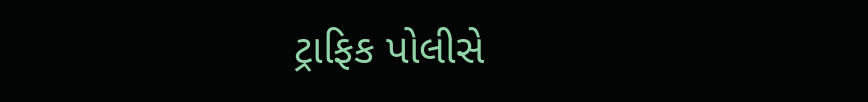ટ્રાફિક પોલીસે